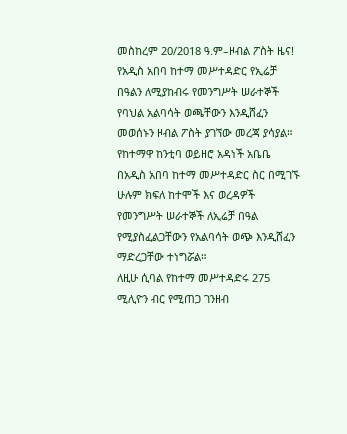መስከረም 20/2018 ዓ.ም–ዞብል ፖስት ዜና!
የአዲስ አበባ ከተማ መሥተዳድር የኢሬቻ በዓልን ለሚያከብሩ የመንግሥት ሠራተኞች የባህል አልባሳት ወጫቸውን እንዲሸፈን መወሰኑን ዞብል ፖስት ያገኘው መረጃ ያሳያል።
የከተማዋ ከንቲባ ወይዘሮ አዳነች አቤቤ በአዲስ አበባ ከተማ መሥተዳድር ስር በሚገኙ ሁሉም ክፍለ ከተሞች እና ወረዳዎች የመንግሥት ሠራተኞች ለኢሬቻ በዓል የሚያስፈልጋቸውን የአልባሳት ወጭ እንዲሸፈን ማድረጋቸው ተነግሯል።
ለዚሁ ሲባል የከተማ መሥተዳድሩ 275 ሚሊዮን ብር የሚጠጋ ገንዘብ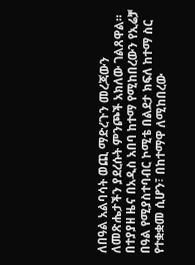ለበዓል አልባሳት ወጪ ማድረጉን መረጃውን ለመጽሔታችን ያደረሱት ምንጮች አክለው ገልጸዋል።
በተያያዘ ዜና በአዲስ አበባ ከተማ የሚከበረውን የኢሬቻ በዓል የሚያስተባብር ኮሚቴ በልደታ ክፍለ ከተማ ስር የተቋቋመ ሲሆን፣ በከተማዋ ለሚከበረው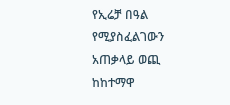የኢሬቻ በዓል የሚያስፈልገውን አጠቃላይ ወጪ ከከተማዋ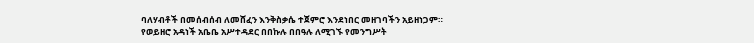ባለሃብቶች በመሰብሰብ ለመሸፈን እንቅስቃሴ ተጀምሮ እንደነበር መዘገባችን አይዘነጋም።
የወይዘሮ አዳነች አቤቤ አሥተዳደር በበኩሉ በበዓሉ ለሚገኙ የመንግሥት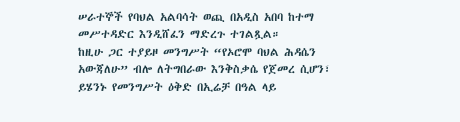ሠራተኞች የባህል አልባሳት ወጪ በአዲስ አበባ ከተማ መሥተዳድር እንዲሸፈን ማድረጉ ተገልጿል።
ከዚሁ ጋር ተያይዞ መንግሥት “የኦሮሞ ባህል ሕዳሴን አውጃለሁ” ብሎ ለትግበራው እንቅስቃሴ የጀመረ ሲሆን፣ ይሄንኑ የመንግሥት ዕቅድ በኢሬቻ በዓል ላይ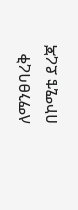ለማንፀባረቅ በኮሚቴ ደረጃ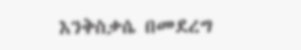እንቅስቃሴ በመደረግ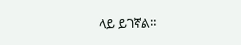ላይ ይገኛል።